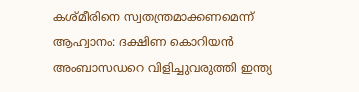കശ്മീരിനെ സ്വതന്ത്രമാക്കണമെന്ന് ആഹ്വാനം: ദക്ഷിണ കൊറിയന്‍ അംബാസഡറെ വിളിച്ചുവരുത്തി ഇന്ത്യ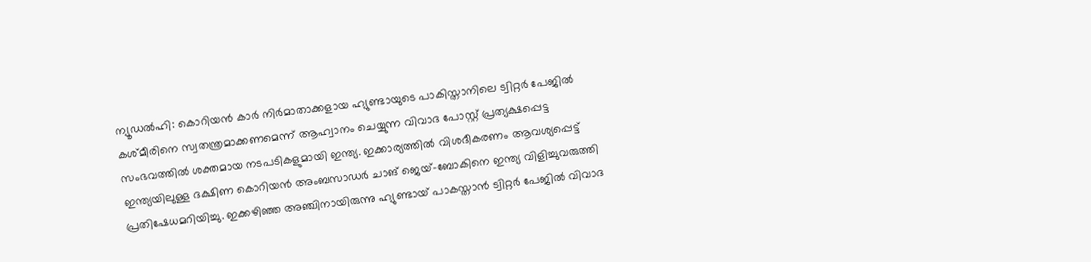ന്യൂഡല്‍ഹി: കൊറിയന്‍ കാര്‍ നിര്‍മാതാക്കളായ ഹ്യുണ്ടായുടെ പാകിസ്താനിലെ ട്വിറ്റര്‍ പേജില്‍ കശ്മീരിനെ സ്വതന്ത്രമാക്കണമെന്ന് ആഹ്വാനം ചെയ്യുന്ന വിവാദ പോസ്റ്റ് പ്രത്യക്ഷപ്പെട്ട സംഭവത്തില്‍ ശക്തമായ നടപടികളുമായി ഇന്ത്യ. ഇക്കാര്യത്തില്‍ വിശദീകരണം ആവശ്യപ്പെട്ട് ഇന്ത്യയിലുള്ള ദക്ഷിണ കൊറിയന്‍ അംബസാഡര്‍ ചാങ് ജെയ്-ബോകിനെ ഇന്ത്യ വിളിച്ചുവരുത്തി പ്രതിഷേധമറിയിച്ചു. ഇക്കഴിഞ്ഞ അഞ്ചിനായിരുന്നു ഹ്യുണ്ടായ് പാകസ്താന്‍ ട്വിറ്റര്‍ പേജില്‍ വിവാദ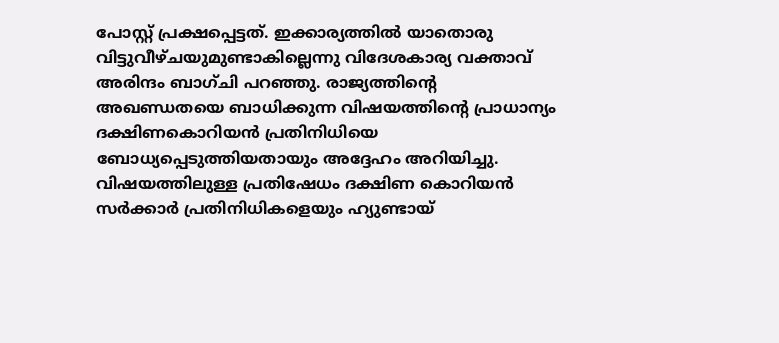പോസ്റ്റ് പ്രക്ഷപ്പെട്ടത്. ഇക്കാര്യത്തില്‍ യാതൊരു വിട്ടുവീഴ്ചയുമുണ്ടാകില്ലെന്നു വിദേശകാര്യ വക്താവ് അരിന്ദം ബാഗ്ചി പറഞ്ഞു. രാജ്യത്തിന്റെ അഖണ്ഡതയെ ബാധിക്കുന്ന വിഷയത്തിന്റെ പ്രാധാന്യം ദക്ഷിണകൊറിയന്‍ പ്രതിനിധിയെ ബോധ്യപ്പെടുത്തിയതായും അദ്ദേഹം അറിയിച്ചു. വിഷയത്തിലുള്ള പ്രതിഷേധം ദക്ഷിണ കൊറിയന്‍ സര്‍ക്കാര്‍ പ്രതിനിധികളെയും ഹ്യുണ്ടായ്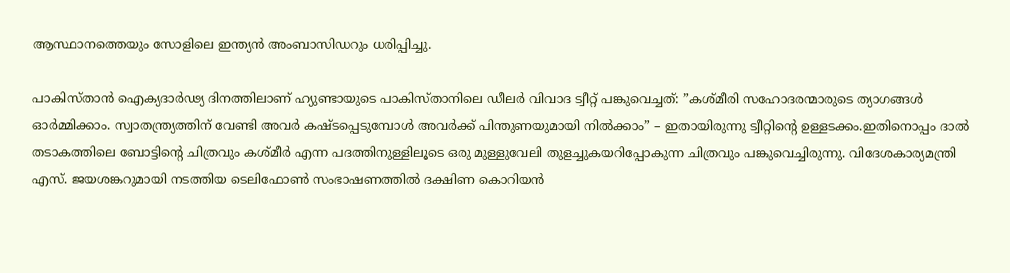ആസ്ഥാനത്തെയും സോളിലെ ഇന്ത്യന്‍ അംബാസിഡറും ധരിപ്പിച്ചു.

പാകിസ്താന്‍ ഐക്യദാര്‍ഢ്യ ദിനത്തിലാണ് ഹ്യുണ്ടായുടെ പാകിസ്താനിലെ ഡീലര്‍ വിവാദ ട്വീറ്റ് പങ്കുവെച്ചത്: ”കശ്മീരി സഹോദരന്മാരുടെ ത്യാഗങ്ങള്‍ ഓര്‍മ്മിക്കാം. സ്വാതന്ത്ര്യത്തിന് വേണ്ടി അവര്‍ കഷ്ടപ്പെടുമ്പോള്‍ അവര്‍ക്ക് പിന്തുണയുമായി നില്‍ക്കാം” – ഇതായിരുന്നു ട്വീറ്റിന്റെ ഉള്ളടക്കം.ഇതിനൊപ്പം ദാല്‍ തടാകത്തിലെ ബോട്ടിന്റെ ചിത്രവും കശ്മീര്‍ എന്ന പദത്തിനുള്ളിലൂടെ ഒരു മുള്ളുവേലി തുളച്ചുകയറിപ്പോകുന്ന ചിത്രവും പങ്കുവെച്ചിരുന്നു. വിദേശകാര്യമന്ത്രി എസ്. ജയശങ്കറുമായി നടത്തിയ ടെലിഫോണ്‍ സംഭാഷണത്തില്‍ ദക്ഷിണ കൊറിയന്‍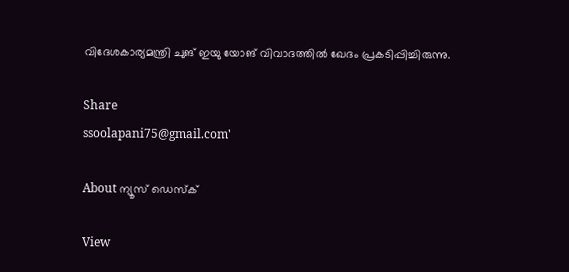വിദേശകാര്യമന്ത്രി ചുങ് ഇയു യോങ് വിവാദത്തില്‍ ഖേദം പ്രകടിപ്പിച്ചിരുന്നു.

Share
ssoolapani75@gmail.com'

About ന്യൂസ് ഡെസ്ക്

View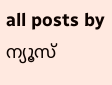all posts by ന്യൂസ്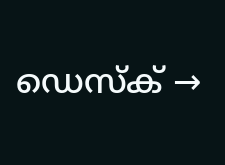ഡെസ്ക് →